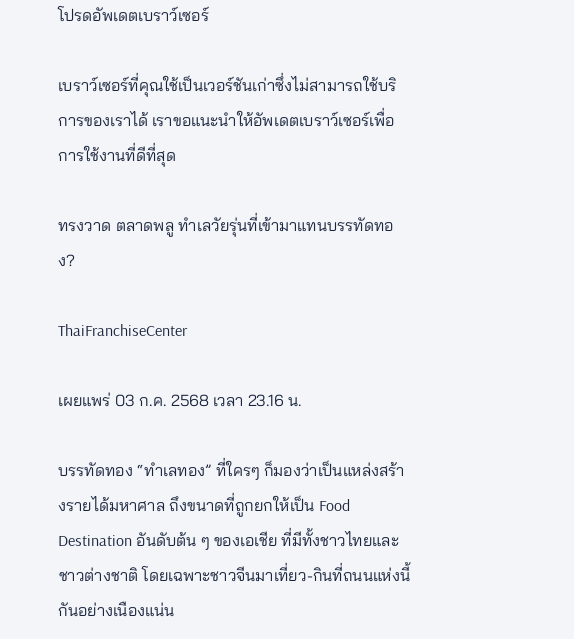โปรดอัพเดตเบราว์เซอร์

เบราว์เซอร์ที่คุณใช้เป็นเวอร์ชันเก่าซึ่งไม่สามารถใช้บริการของเราได้ เราขอแนะนำให้อัพเดตเบราว์เซอร์เพื่อการใช้งานที่ดีที่สุด

ทรงวาด ตลาดพลู ทำเลวัยรุ่นที่เข้ามาแทนบรรทัดทอง?

ThaiFranchiseCenter

เผยแพร่ 03 ก.ค. 2568 เวลา 23.16 น.

บรรทัดทอง “ทำเลทอง” ที่ใครๆ ก็มองว่าเป็นแหล่งสร้างรายได้มหาศาล ถึงขนาดที่ถูกยกให้เป็น Food Destination อันดับต้น ๆ ของเอเชีย ที่มีทั้งชาวไทยและชาวต่างชาติ โดยเฉพาะชาวจีนมาเที่ยว-กินที่ถนนแห่งนี้กันอย่างเนืองแน่น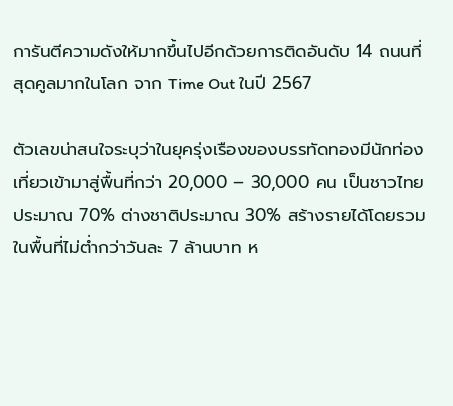การันตีความดังให้มากขึ้นไปอีกด้วยการติดอันดับ 14 ถนนที่สุดคูลมากในโลก จาก Time Out ในปี 2567

ตัวเลขน่าสนใจระบุว่าในยุครุ่งเรืองของบรรทัดทองมีนักท่องเที่ยวเข้ามาสู่พื้นที่กว่า 20,000 – 30,000 คน เป็นชาวไทยประมาณ 70% ต่างชาติประมาณ 30% สร้างรายได้โดยรวมในพื้นที่ไม่ต่ำกว่าวันละ 7 ล้านบาท ห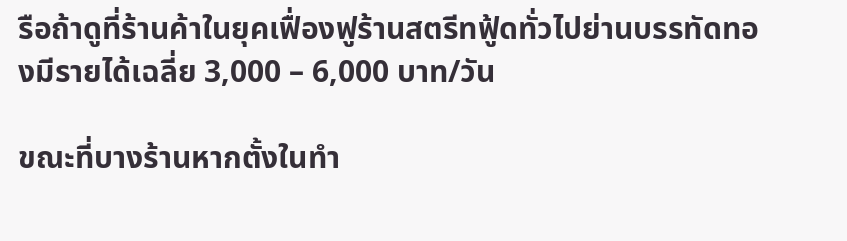รือถ้าดูที่ร้านค้าในยุคเฟื่องฟูร้านสตรีทฟู้ดทั่วไปย่านบรรทัดทองมีรายได้เฉลี่ย 3,000 – 6,000 บาท/วัน

ขณะที่บางร้านหากตั้งในทำ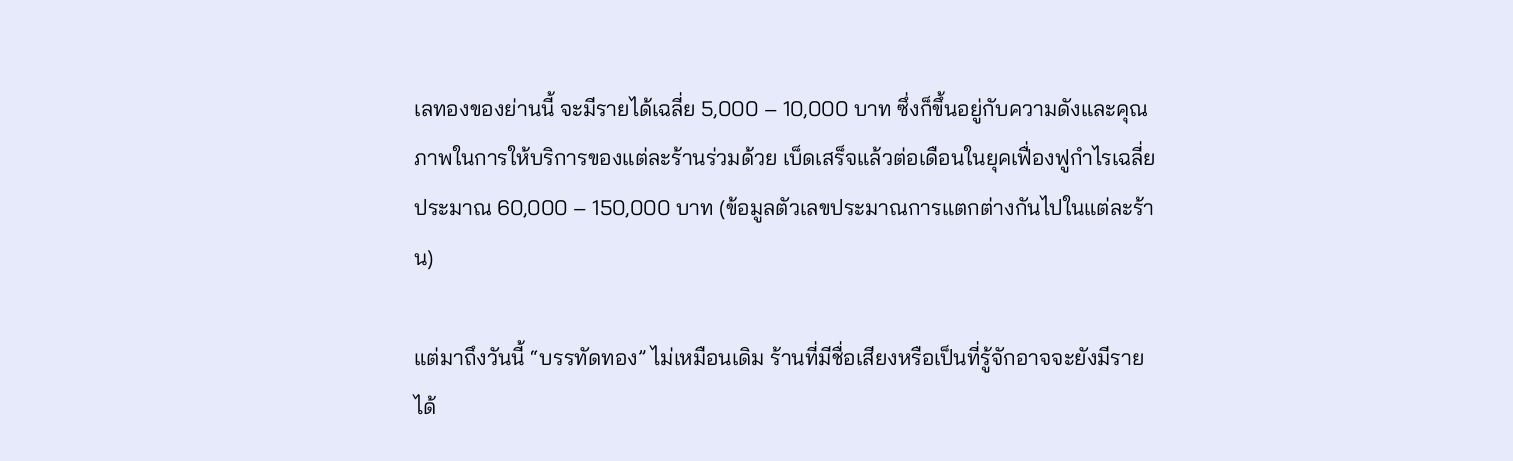เลทองของย่านนี้ จะมีรายได้เฉลี่ย 5,000 – 10,000 บาท ซึ่งก็ขึ้นอยู่กับความดังและคุณภาพในการให้บริการของแต่ละร้านร่วมด้วย เบ็ดเสร็จแล้วต่อเดือนในยุคเฟื่องฟูกำไรเฉลี่ยประมาณ 60,000 – 150,000 บาท (ข้อมูลตัวเลขประมาณการแตกต่างกันไปในแต่ละร้าน)

แต่มาถึงวันนี้ “บรรทัดทอง” ไม่เหมือนเดิม ร้านที่มีชื่อเสียงหรือเป็นที่รู้จักอาจจะยังมีรายได้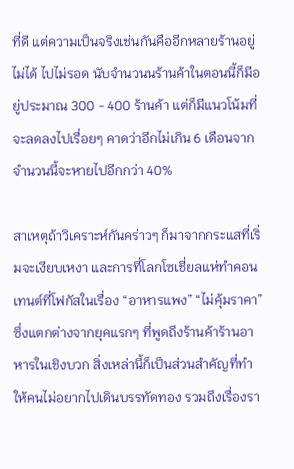ที่ดี แต่ความเป็นจริงเช่นกันคืออีกหลายร้านอยู่ไม่ได้ ไปไม่รอด นับจำนวนนร้านค้าในตอนนี้ก็มีอยู่ประมาณ 300 - 400 ร้านค้า แต่ก็มีแนวโน้มที่จะลดลงไปเรื่อยๆ คาดว่าอีกไม่เกิน 6 เดือนจากจำนวนนี้จะหายไปอีกกว่า 40%

สาเหตุถ้าวิเคราะห์กันคร่าวๆ ก็มาจากกระแสที่เริ่มจะเงียบเหงา และการที่โลกโซเชี่ยลแห่ทำคอนเทนต์ที่โฟกัสในเรื่อง “อาหารแพง” “ไม่คุ้มราคา” ซึ่งแตกต่างจากยุคแรกๆ ที่พูดถึงร้านค้าร้านอาหารในเชิงบวก สิ่งเหล่านี้ก็เป็นส่วนสำคัญที่ทำให้คนไม่อยากไปเดินบรรทัดทอง รวมถึงเรื่องรา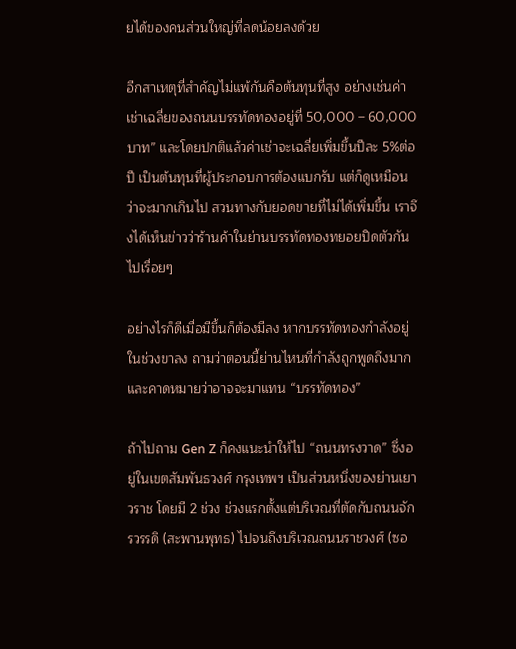ยได้ของคนส่วนใหญ่ที่ลดน้อยลงด้วย

อีกสาเหตุที่สำคัญไม่แพ้กันคือต้นทุนที่สูง อย่างเช่นค่าเช่าเฉลี่ยของถนนบรรทัดทองอยู่ที่ 50,000 – 60,000 บาท” และโดยปกติแล้วค่าเช่าจะเฉลี่ยเพิ่มขึ้นปีละ 5%ต่อปี เป็นต้นทุนที่ผู้ประกอบการต้องแบกรับ แต่ก็ดูเหมือนว่าจะมากเกินไป สวนทางกับยอดขายที่ไม่ได้เพิ่มขึ้น เราจึงได้เห็นข่าวว่าร้านค้าในย่านบรรทัดทองทยอยปิดตัวกันไปเรื่อยๆ

อย่างไรก็ดีเมื่อมีขึ้นก็ต้องมีลง หากบรรทัดทองกำลังอยู่ในช่วงขาลง ถามว่าตอนนี้ย่านไหนที่กำลังถูกพูดถึงมากและคาดหมายว่าอาจจะมาแทน “บรรทัดทอง”

ถ้าไปถาม Gen Z ก็คงแนะนำให้ไป “ถนนทรงวาด” ซึ่งอยู่ในเขตสัมพันธวงศ์ กรุงเทพฯ เป็นส่วนหนึ่งของย่านเยาวราช โดยมี 2 ช่วง ช่วงแรกตั้งแต่บริเวณที่ตัดกับถนนจักรวรรดิ (สะพานพุทธ) ไปจนถึงบริเวณถนนราชวงศ์ (ซอ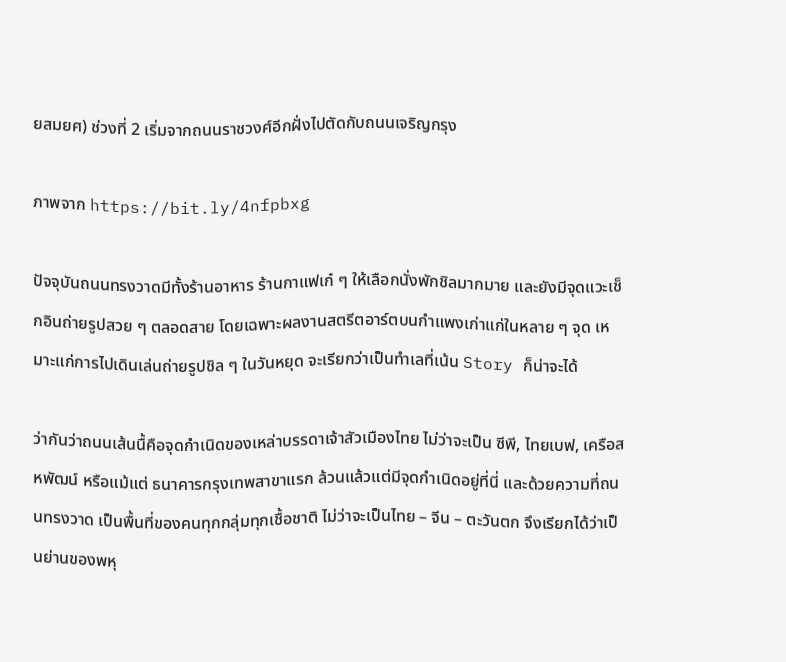ยสมยศ) ช่วงที่ 2 เริ่มจากถนนราชวงศ์อีกฝั่งไปตัดกับถนนเจริญกรุง

ภาพจาก https://bit.ly/4nfpbxg

ปัจจุบันถนนทรงวาดมีทั้งร้านอาหาร ร้านกาแฟเก๋ ๆ ให้เลือกนั่งพักชิลมากมาย และยังมีจุดแวะเช็กอินถ่ายรูปสวย ๆ ตลอดสาย โดยเฉพาะผลงานสตรีตอาร์ตบนกำแพงเก่าแก่ในหลาย ๆ จุด เหมาะแก่การไปเดินเล่นถ่ายรูปชิล ๆ ในวันหยุด จะเรียกว่าเป็นทำเลที่เน้น Story ก็น่าจะได้

ว่ากันว่าถนนเส้นนื้คือจุดกำเนิดของเหล่าบรรดาเจ้าสัวเมืองไทย ไม่ว่าจะเป็น ซีพี, ไทยเบฟ, เครือสหพัฒน์ หรือแม้แต่ ธนาคารกรุงเทพสาขาแรก ล้วนแล้วแต่มีจุดกำเนิดอยู่ที่นี่ และด้วยความที่ถนนทรงวาด เป็นพื้นที่ของคนทุกกลุ่มทุกเชื้อชาติ ไม่ว่าจะเป็นไทย – จีน – ตะวันตก จึงเรียกได้ว่าเป็นย่านของพหุ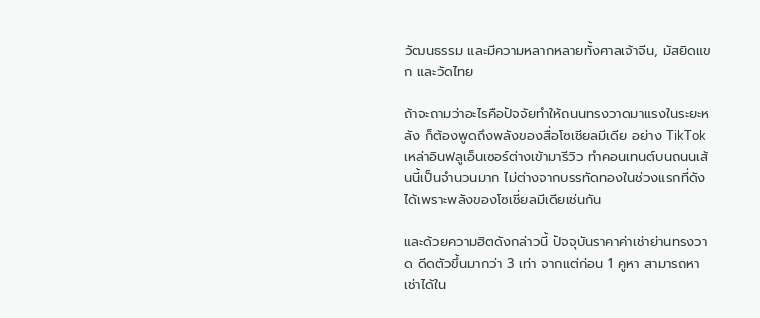วัฒนธรรม และมีความหลากหลายทั้งศาลเจ้าจีน, มัสยิดแขก และวัดไทย

ถ้าจะถามว่าอะไรคือปัจจัยทำให้ถนนทรงวาดมาแรงในระยะหลัง ก็ต้องพูดถึงพลังของสื่อโซเชียลมีเดีย อย่าง TikTok เหล่าอินฟลูเอ็นเซอร์ต่างเข้ามารีวิว ทำคอนเทนต์บนถนนเส้นนี้เป็นจำนวนมาก ไม่ต่างจากบรรทัดทองในช่วงแรกที่ดังได้เพราะพลังของโซเชี่ยลมีเดียเช่นกัน

และด้วยความฮิตดังกล่าวนี้ ปัจจุบันราคาค่าเช่าย่านทรงวาด ดีดตัวขึ้นมากว่า 3 เท่า จากแต่ก่อน 1 คูหา สามารถหาเช่าได้ใน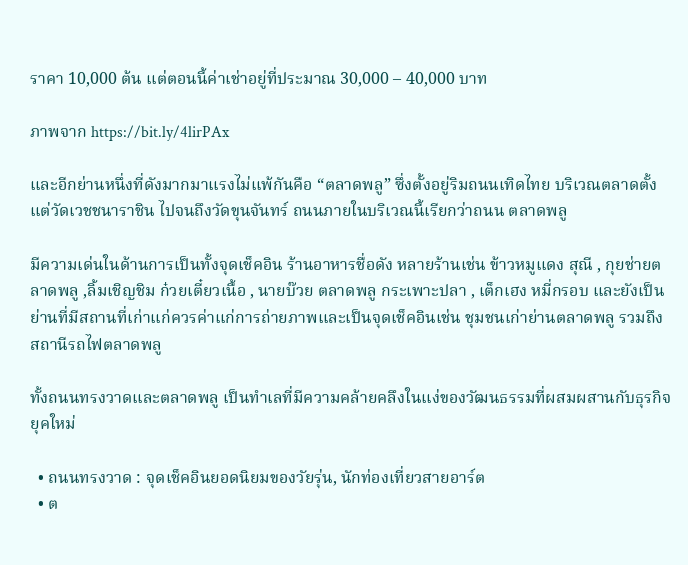ราคา 10,000 ต้น แต่ตอนนี้ค่าเช่าอยู่ที่ประมาณ 30,000 – 40,000 บาท

ภาพจาก https://bit.ly/4lirPAx

และอีกย่านหนึ่งที่ดังมากมาแรงไม่แพ้กันคือ “ตลาดพลู” ซึ่งตั้งอยู่ริมถนนเทิดไทย บริเวณตลาดตั้งแต่วัดเวชชนาราชิน ไปจนถึงวัดขุนจันทร์ ถนนภายในบริเวณนี้เรียกว่าถนน ตลาดพลู

มีความเด่นในด้านการเป็นทั้งจุดเช็คอิน ร้านอาหารชื่อดัง หลายร้านเช่น ข้าวหมูแดง สุณี , กุยช่ายตลาดพลู ,ลิ้มเชิญชิม ก๋วยเตี๋ยวเนื้อ , นายบ๊วย ตลาดพลู กระเพาะปลา , เต็กเฮง หมี่กรอบ และยังเป็นย่านที่มีสถานที่เก่าแก่ควรค่าแก่การถ่ายภาพและเป็นจุดเช็คอินเช่น ชุมชนเก่าย่านตลาดพลู รวมถึง สถานีรถไฟตลาดพลู

ทั้งถนนทรงวาดและตลาดพลู เป็นทำเลที่มีความคล้ายคลึงในแง่ของวัฒนธรรมที่ผสมผสานกับธุรกิจยุคใหม่

  • ถนนทรงวาด : จุดเช็คอินยอดนิยมของวัยรุ่น, นักท่องเที่ยวสายอาร์ต
  • ต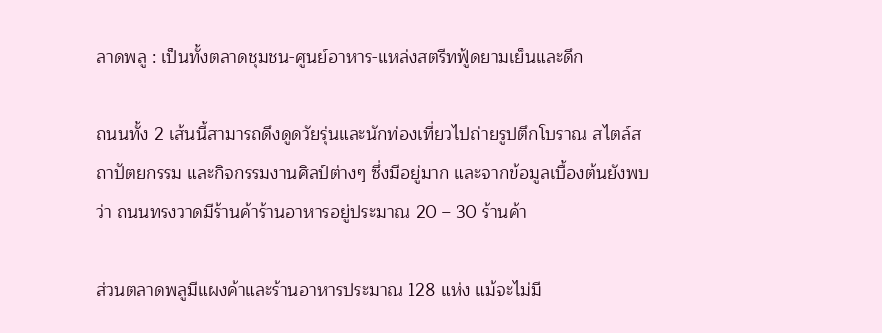ลาดพลู : เป็นทั้งตลาดชุมชน-ศูนย์อาหาร-แหล่งสตรีทฟู้ดยามเย็นและดึก

ถนนทั้ง 2 เส้นนี้สามารถดึงดูดวัยรุ่นและนักท่องเที่ยวไปถ่ายรูปตึกโบราณ สไตล์สถาปัตยกรรม และกิจกรรมงานศิลป์ต่างๆ ซึ่งมีอยู่มาก และจากข้อมูลเบื้องต้นยังพบว่า ถนนทรงวาดมีร้านค้าร้านอาหารอยู่ประมาณ 20 – 30 ร้านค้า

ส่วนตลาดพลูมีแผงค้าและร้านอาหารประมาณ 128 แห่ง แม้จะไม่มี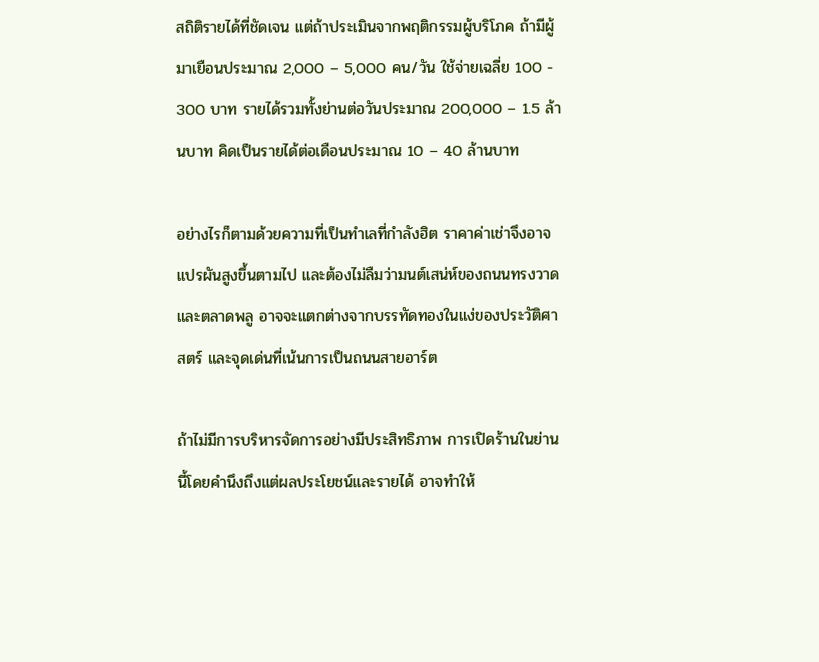สถิติรายได้ที่ชัดเจน แต่ถ้าประเมินจากพฤติกรรมผู้บริโภค ถ้ามีผู้มาเยือนประมาณ 2,000 – 5,000 คน/วัน ใช้จ่ายเฉลี่ย 100 - 300 บาท รายได้รวมทั้งย่านต่อวันประมาณ 200,000 – 1.5 ล้านบาท คิดเป็นรายได้ต่อเดือนประมาณ 10 – 40 ล้านบาท

อย่างไรก็ตามด้วยความที่เป็นทำเลที่กำลังฮิต ราคาค่าเช่าจึงอาจแปรผันสูงขึ้นตามไป และต้องไม่ลืมว่ามนต์เสน่ห์ของถนนทรงวาดและตลาดพลู อาจจะแตกต่างจากบรรทัดทองในแง่ของประวัติศาสตร์ และจุดเด่นที่เน้นการเป็นถนนสายอาร์ต

ถ้าไม่มีการบริหารจัดการอย่างมีประสิทธิภาพ การเปิดร้านในย่านนี้โดยคำนึงถึงแต่ผลประโยชน์และรายได้ อาจทำให้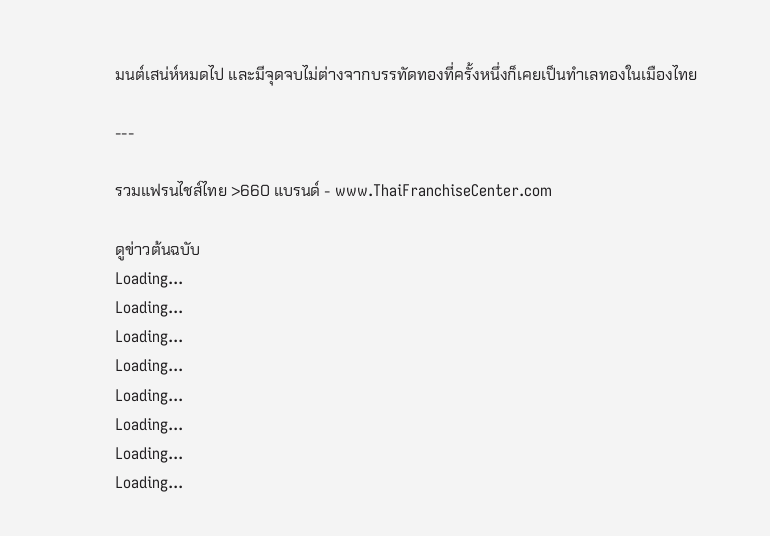มนต์เสน่ห์หมดไป และมีจุดจบไม่ต่างจากบรรทัดทองที่ครั้งหนึ่งก็เคยเป็นทำเลทองในเมืองไทย

---

รวมแฟรนไชส์ไทย >660 แบรนด์ - www.ThaiFranchiseCenter.com

ดูข่าวต้นฉบับ
Loading...
Loading...
Loading...
Loading...
Loading...
Loading...
Loading...
Loading...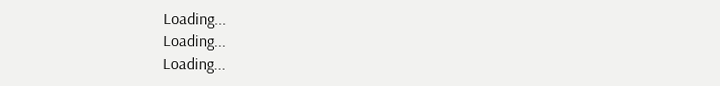Loading...
Loading...
Loading...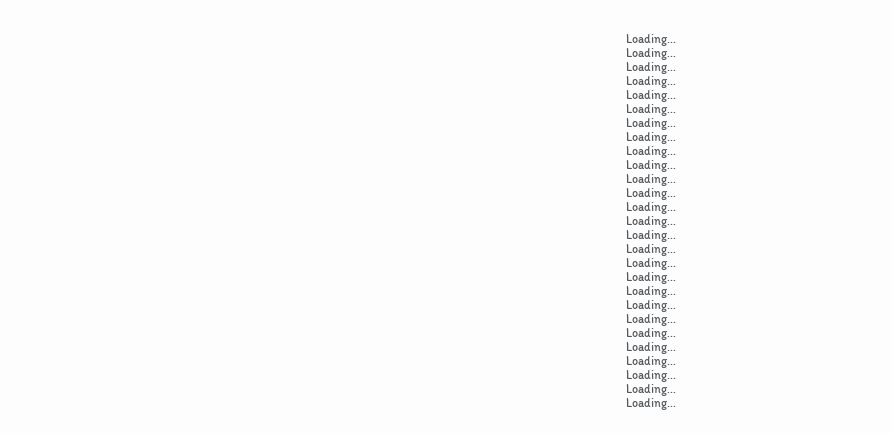Loading...
Loading...
Loading...
Loading...
Loading...
Loading...
Loading...
Loading...
Loading...
Loading...
Loading...
Loading...
Loading...
Loading...
Loading...
Loading...
Loading...
Loading...
Loading...
Loading...
Loading...
Loading...
Loading...
Loading...
Loading...
Loading...
Loading...